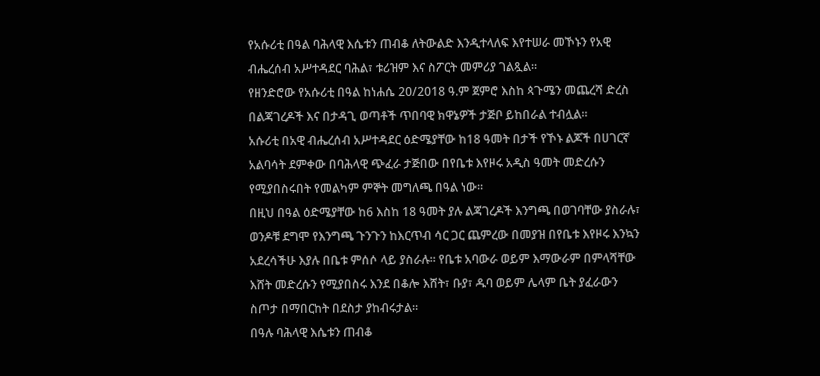የአሱሪቲ በዓል ባሕላዊ እሴቱን ጠብቆ ለትውልድ እንዲተላለፍ እየተሠራ መኾኑን የአዊ ብሔረሰብ አሥተዳደር ባሕል፣ ቱሪዝም እና ስፖርት መምሪያ ገልጿል።
የዘንድሮው የአሱሪቲ በዓል ከነሐሴ 20/2018 ዓ.ም ጀምሮ እስከ ጳጉሜን መጨረሻ ድረስ በልጃገረዶች እና በታዳጊ ወጣቶች ጥበባዊ ክዋኔዎች ታጅቦ ይከበራል ተብሏል።
አሱሪቲ በአዊ ብሔረሰብ አሥተዳደር ዕድሜያቸው ከ18 ዓመት በታች የኾኑ ልጆች በሀገርኛ አልባሳት ደምቀው በባሕላዊ ጭፈራ ታጅበው በየቤቱ እየዞሩ አዲስ ዓመት መድረሱን የሚያበስሩበት የመልካም ምኞት መግለጫ በዓል ነው።
በዚህ በዓል ዕድሜያቸው ከ6 እስከ 18 ዓመት ያሉ ልጃገረዶች እንግጫ በወገባቸው ያስራሉ፣ ወንዶቹ ደግሞ የእንግጫ ጉንጉን ከእርጥብ ሳር ጋር ጨምረው በመያዝ በየቤቱ እየዞሩ እንኳን አደረሳችሁ እያሉ በቤቱ ምሰሶ ላይ ያስራሉ። የቤቱ አባውራ ወይም እማውራም በምላሻቸው እሸት መድረሱን የሚያበስሩ እንደ በቆሎ እሸት፣ ቡያ፣ ዱባ ወይም ሌላም ቤት ያፈራውን ስጦታ በማበርከት በደስታ ያከብሩታል።
በዓሉ ባሕላዊ እሴቱን ጠብቆ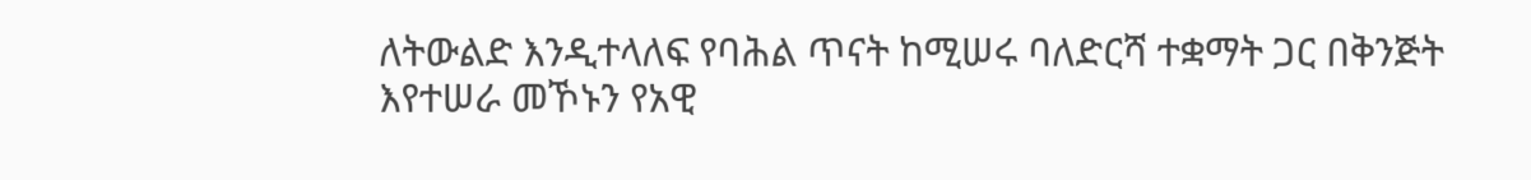ለትውልድ እንዲተላለፍ የባሕል ጥናት ከሚሠሩ ባለድርሻ ተቋማት ጋር በቅንጅት እየተሠራ መኾኑን የአዊ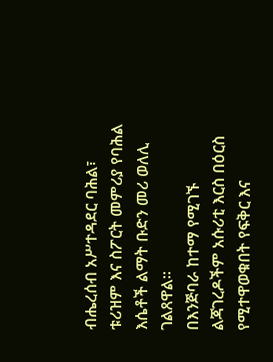ብሔረሰብ አሥተዳደር ባሕል፣ ቱሪዝም እና ስፖርት መምሪያ የባሕል እሴቶች ልማት ቡድን መሪ ወለሊ ገልጸዋል።
በእንጅባራ ከተማ የሚገኙ ልጃገረዶችም አሱሪቲ እርስ በዕርስ የሚተዋወቁበት የፍቅር እና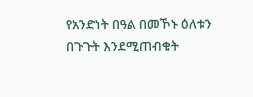የአንድነት በዓል በመኾኑ ዕለቱን በጉጉት እንደሚጠብቁት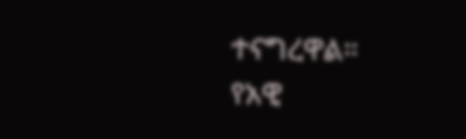ተናግረዋል።
የአዊ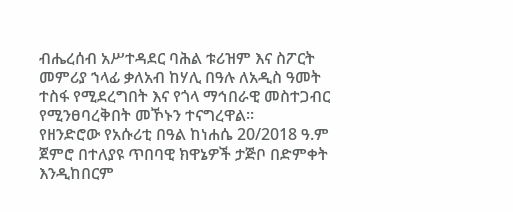ብሔረሰብ አሥተዳደር ባሕል ቱሪዝም እና ስፖርት መምሪያ ኀላፊ ቃለአብ ከሃሊ በዓሉ ለአዲስ ዓመት ተስፋ የሚደረግበት እና የጎላ ማኅበራዊ መስተጋብር የሚንፀባረቅበት መኾኑን ተናግረዋል።
የዘንድሮው የአሱሪቲ በዓል ከነሐሴ 20/2018 ዓ.ም ጀምሮ በተለያዩ ጥበባዊ ክዋኔዎች ታጅቦ በድምቀት እንዲከበርም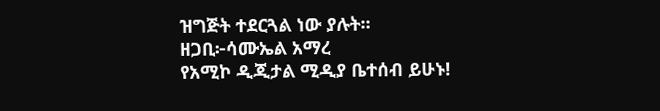ዝግጅት ተደርጓል ነው ያሉት።
ዘጋቢ፦ሳሙኤል አማረ
የአሚኮ ዲጂታል ሚዲያ ቤተሰብ ይሁኑ!